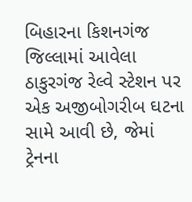બિહારના કિશનગંજ જિલ્લામાં આવેલા ઠાકુરગંજ રેલ્વે સ્ટેશન પર એક અજીબોગરીબ ઘટના સામે આવી છે, જેમાં ટ્રેનના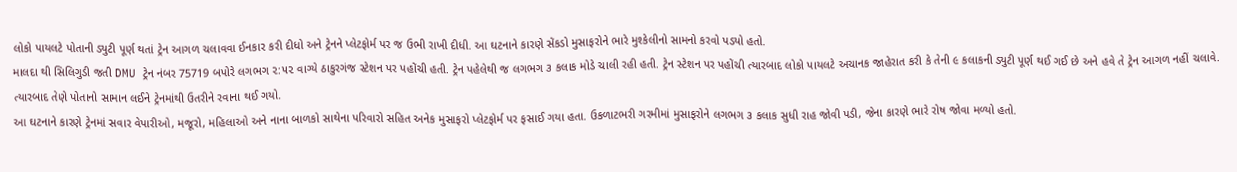લોકો પાયલટે પોતાની ડ્યુટી પૂર્ણ થતાં ટ્રેન આગળ ચલાવવા ઈનકાર કરી દીધો અને ટ્રેનને પ્લેટફોર્મ પર જ ઉભી રાખી દીધી. આ ઘટનાને કારણે સેંકડો મુસાફરોને ભારે મુશ્કેલીનો સામનો કરવો પડ્યો હતો.
માલદા થી સિલિગુડી જતી DMU ટ્રેન નંબર 75719 બપોરે લગભગ ૨:૫૨ વાગ્યે ઠાકુરગંજ સ્ટેશન પર પહોંચી હતી. ટ્રેન પહેલેથી જ લગભગ ૩ કલાક મોડે ચાલી રહી હતી. ટ્રેન સ્ટેશન પર પહોંચી ત્યારબાદ લોકો પાયલટે અચાનક જાહેરાત કરી કે તેની ૯ કલાકની ડ્યુટી પૂર્ણ થઈ ગઈ છે અને હવે તે ટ્રેન આગળ નહીં ચલાવે. ત્યારબાદ તેણે પોતાનો સામાન લઈને ટ્રેનમાંથી ઉતરીને રવાના થઈ ગયો.
આ ઘટનાને કારણે ટ્રેનમાં સવાર વેપારીઓ, મજૂરો, મહિલાઓ અને નાના બાળકો સાથેના પરિવારો સહિત અનેક મુસાફરો પ્લેટફોર્મ પર ફસાઈ ગયા હતા. ઉકળાટભરી ગરમીમાં મુસાફરોને લગભગ ૩ કલાક સુધી રાહ જોવી પડી, જેના કારણે ભારે રોષ જોવા મળ્યો હતો.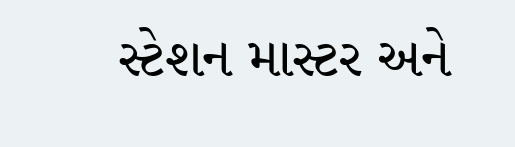સ્ટેશન માસ્ટર અને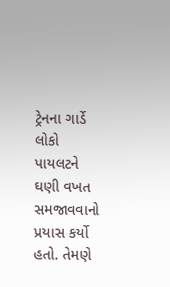ટ્રેનના ગાર્ડે લોકો પાયલટને ઘણી વખત સમજાવવાનો પ્રયાસ કર્યો હતો. તેમણે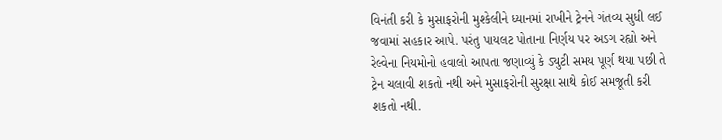વિનંતી કરી કે મુસાફરોની મુશ્કેલીને ધ્યાનમાં રાખીને ટ્રેનને ગંતવ્ય સુધી લઈ જવામાં સહકાર આપે. પરંતુ પાયલટ પોતાના નિર્ણય પર અડગ રહ્યો અને રેલ્વેના નિયમોનો હવાલો આપતા જણાવ્યું કે ડ્યુટી સમય પૂર્ણ થયા પછી તે ટ્રેન ચલાવી શકતો નથી અને મુસાફરોની સુરક્ષા સાથે કોઈ સમજૂતી કરી શકતો નથી.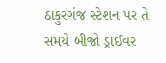ઠાકુરગંજ સ્ટેશન પર તે સમયે બીજો ડ્રાઈવર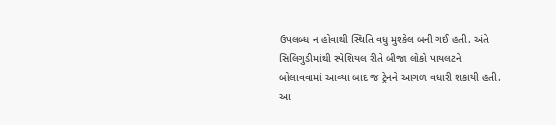ઉપલબ્ધ ન હોવાથી સ્થિતિ વધુ મુશ્કેલ બની ગઈ હતી. અંતે સિલિગુડીમાંથી સ્પેશિયલ રીતે બીજા લોકો પાયલટને બોલાવવામાં આવ્યા બાદ જ ટ્રેનને આગળ વધારી શકાયી હતી.
આ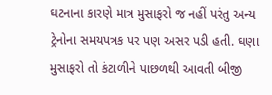ઘટનાના કારણે માત્ર મુસાફરો જ નહીં પરંતુ અન્ય ટ્રેનોના સમયપત્રક પર પણ અસર પડી હતી. ઘણા મુસાફરો તો કંટાળીને પાછળથી આવતી બીજી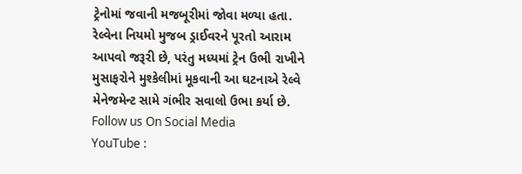ટ્રેનોમાં જવાની મજબૂરીમાં જોવા મળ્યા હતા.
રેલ્વેના નિયમો મુજબ ડ્રાઈવરને પૂરતો આરામ આપવો જરૂરી છે, પરંતુ મધ્યમાં ટ્રેન ઉભી રાખીને મુસાફરોને મુશ્કેલીમાં મૂકવાની આ ઘટનાએ રેલ્વે મેનેજમેન્ટ સામે ગંભીર સવાલો ઉભા કર્યા છે.
Follow us On Social Media
YouTube :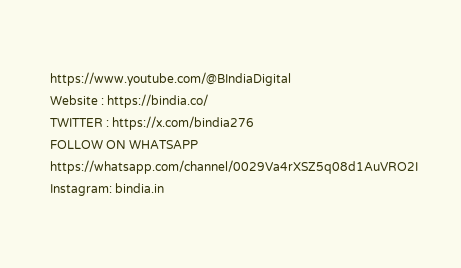https://www.youtube.com/@BIndiaDigital
Website : https://bindia.co/
TWITTER : https://x.com/bindia276
FOLLOW ON WHATSAPP https://whatsapp.com/channel/0029Va4rXSZ5q08d1AuVRO2I
Instagram: bindia.in